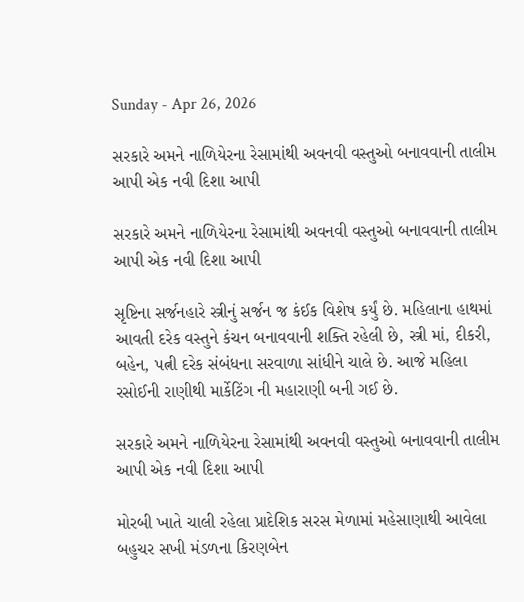Sunday - Apr 26, 2026

સરકારે અમને નાળિયેરના રેસામાંથી અવનવી વસ્તુઓ બનાવવાની તાલીમ આપી એક નવી દિશા આપી

સરકારે અમને નાળિયેરના રેસામાંથી અવનવી વસ્તુઓ બનાવવાની તાલીમ આપી એક નવી દિશા આપી

સૃષ્ટિના સર્જનહારે સ્ત્રીનું સર્જન જ કંઈક વિશેષ કર્યું છે. મહિલાના હાથમાં આવતી દરેક વસ્તુને કંચન બનાવવાની શક્તિ રહેલી છે, સ્ત્રી માં, દીકરી, બહેન, પત્ની દરેક સંબંધના સરવાળા સાંધીને ચાલે છે. આજે મહિલા રસોઈની રાણીથી માર્કેટિંગ ની મહારાણી બની ગઈ છે.

સરકારે અમને નાળિયેરના રેસામાંથી અવનવી વસ્તુઓ બનાવવાની તાલીમ આપી એક નવી દિશા આપી

મોરબી ખાતે ચાલી રહેલા પ્રાદેશિક સરસ મેળામાં મહેસાણાથી આવેલા બહુચર સખી મંડળના કિરણબેન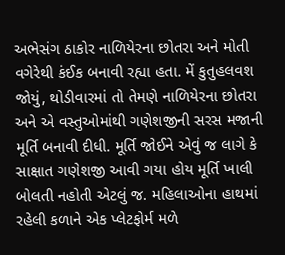અભેસંગ ઠાકોર નાળિયેરના છોતરા અને મોતી વગેરેથી કંઈક બનાવી રહ્યા હતા. મેં કુતુહલવશ જોયું, થોડીવારમાં તો તેમણે નાળિયેરના છોતરા અને એ વસ્તુઓમાંથી ગણેશજીની સરસ મજાની મૂર્તિ બનાવી દીધી. મૂર્તિ જોઈને એવું જ લાગે કે સાક્ષાત ગણેશજી આવી ગયા હોય મૂર્તિ ખાલી બોલતી નહોતી એટલું જ. મહિલાઓના હાથમાં રહેલી કળાને એક પ્લેટફોર્મ મળે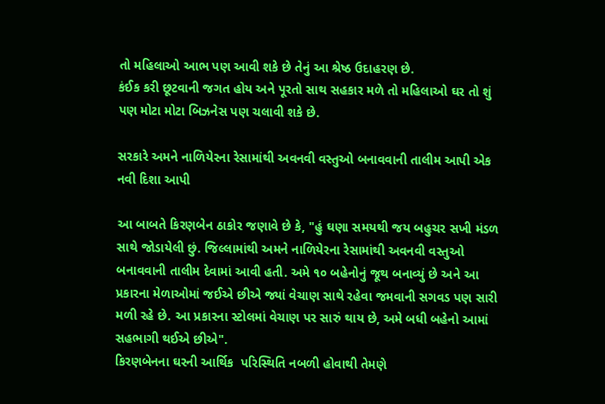તો મહિલાઓ આભ પણ આવી શકે છે તેનું આ શ્રેષ્ઠ ઉદાહરણ છે.
કંઈક કરી છૂટવાની જગત હોય અને પૂરતો સાથ સહકાર મળે તો મહિલાઓ ઘર તો શું પણ મોટા મોટા બિઝનેસ પણ ચલાવી શકે છે.

સરકારે અમને નાળિયેરના રેસામાંથી અવનવી વસ્તુઓ બનાવવાની તાલીમ આપી એક નવી દિશા આપી

આ બાબતે કિરણબેન ઠાકોર જણાવે છે કે, "હું ઘણા સમયથી જય બહુચર સખી મંડળ સાથે જોડાયેલી છું. જિલ્લામાંથી અમને નાળિયેરના રેસામાંથી અવનવી વસ્તુઓ બનાવવાની તાલીમ દેવામાં આવી હતી. અમે ૧૦ બહેનોનું જૂથ બનાવ્યું છે અને આ પ્રકારના મેળાઓમાં જઈએ છીએ જ્યાં વેચાણ સાથે રહેવા જમવાની સગવડ પણ સારી મળી રહે છે. આ પ્રકારના સ્ટોલમાં વેચાણ પર સારું થાય છે, અમે બધી બહેનો આમાં સહભાગી થઈએ છીએ".
કિરણબેનના ઘરની આર્થિક  પરિસ્થિતિ નબળી હોવાથી તેમણે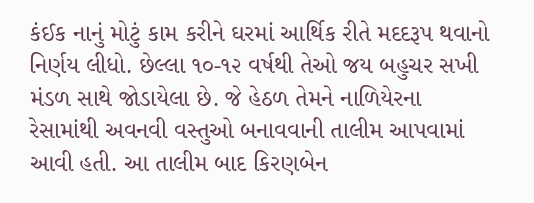કંઈક નાનું મોટું કામ કરીને ઘરમાં આર્થિક રીતે મદદરૂપ થવાનો નિર્ણય લીધો. છેલ્લા ૧૦-૧૨ વર્ષથી તેઓ જય બહુચર સખી મંડળ સાથે જોડાયેલા છે. જે હેઠળ તેમને નાળિયેરના રેસામાંથી અવનવી વસ્તુઓ બનાવવાની તાલીમ આપવામાં આવી હતી. આ તાલીમ બાદ કિરણબેન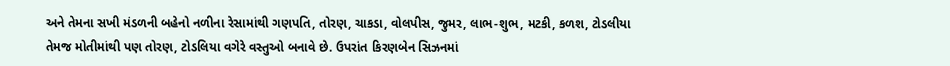અને તેમના સખી મંડળની બહેનો નળીના રેસામાંથી ગણપતિ, તોરણ, ચાકડા, વોલપીસ, જુમર, લાભ-શુભ, મટકી, કળશ, ટોડલીયા તેમજ મોતીમાંથી પણ તોરણ, ટોડલિયા વગેરે વસ્તુઓ બનાવે છે. ઉપરાંત કિરણબેન સિઝનમાં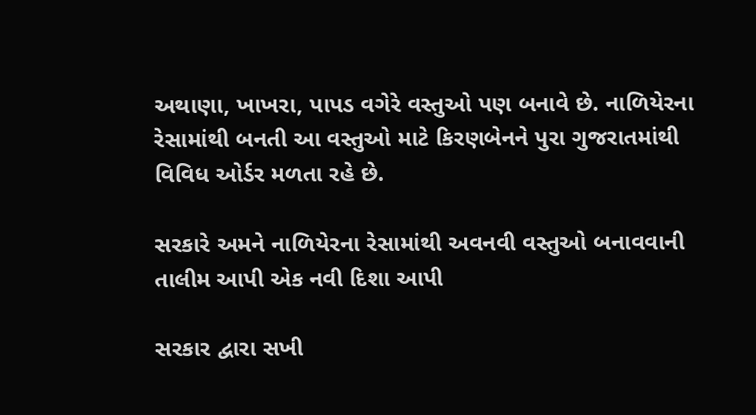અથાણા, ખાખરા, પાપડ વગેરે વસ્તુઓ પણ બનાવે છે. નાળિયેરના રેસામાંથી બનતી આ વસ્તુઓ માટે કિરણબેનને પુરા ગુજરાતમાંથી વિવિધ ઓર્ડર મળતા રહે છે.

સરકારે અમને નાળિયેરના રેસામાંથી અવનવી વસ્તુઓ બનાવવાની તાલીમ આપી એક નવી દિશા આપી

સરકાર દ્વારા સખી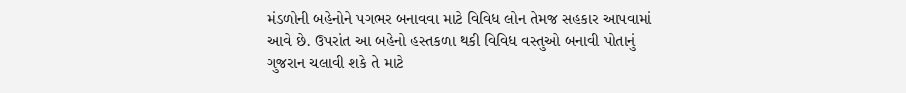મંડળોની બહેનોને પગભર બનાવવા માટે વિવિધ લોન તેમજ સહકાર આપવામાં આવે છે. ઉપરાંત આ બહેનો હસ્તકળા થકી વિવિધ વસ્તુઓ બનાવી પોતાનું ગુજરાન ચલાવી શકે તે માટે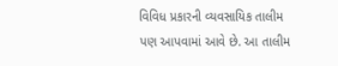વિવિધ પ્રકારની વ્યવસાયિક તાલીમ પણ આપવામાં આવે છે. આ તાલીમ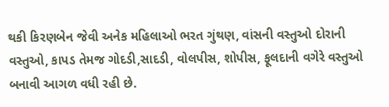થકી કિરણબેન જેવી અનેક મહિલાઓ ભરત ગુંથણ, વાંસની વસ્તુઓ દોરાની વસ્તુઓ, કાપડ તેમજ ગોદડી,સાદડી, વોલપીસ, શોપીસ, ફૂલદાની વગેરે વસ્તુઓ બનાવી આગળ વધી રહી છે.